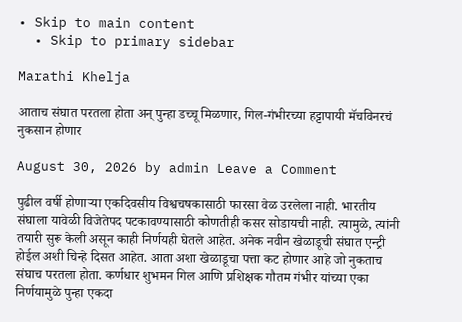• Skip to main content
  • Skip to primary sidebar

Marathi Khelja

आताच संघात परतला होता अन् पुन्हा डच्चू मिळणार, गिल-गंभीरच्या हट्टापायी मॅचविनरचं नुकसान होणार

August 30, 2026 by admin Leave a Comment

पुढील वर्षी होणाऱ्या एकदिवसीय विश्वचषकासाठी फारसा वेळ उरलेला नाही. भारतीय संघाला यावेळी विजेतेपद पटकावण्यासाठी कोणतीही कसर सोडायची नाही. त्यामुळे, त्यांनी तयारी सुरू केली असून काही निर्णयही घेतले आहेत. अनेक नवीन खेळाडूची संघात एन्ट्री होईल अशी चिन्हे दिसत आहेत. आता अशा खेळाडूचा पत्ता कट होणार आहे जो नुकताच संघाच परतला होता. कर्णधार शुभमन गिल आणि प्रशिक्षक गौतम गंभीर यांच्या एका निर्णयामुळे पुन्हा एकदा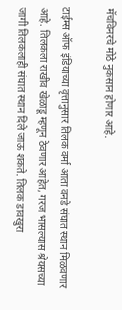मॅचविनरचे मोठे नुकसान होणार आहे.

टाईम्स ऑफ इंडियाच्या वृत्तानुसार तिलक वर्मा आता वनडे संघात स्थान मिळवणार आहे. तिलकला राखीव खेळाडू म्हणून ठेवणार आहेत, गरज भासल्यास श्रेयसच्या जागी तिलकलाही संघात स्थान दिले जाऊ शकते. तिलक डावखुरा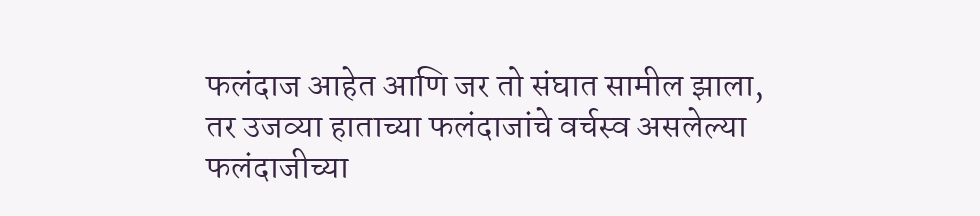फलंदाज आहेत आणि जर तो संघात सामील झाला, तर उजव्या हाताच्या फलंदाजांचे वर्चस्व असलेल्या फलंदाजीच्या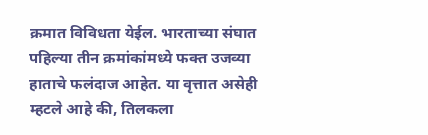क्रमात विविधता येईल. भारताच्या संघात पहिल्या तीन क्रमांकांमध्ये फक्त उजव्या हाताचे फलंदाज आहेत. या वृत्तात असेही म्हटले आहे की, तिलकला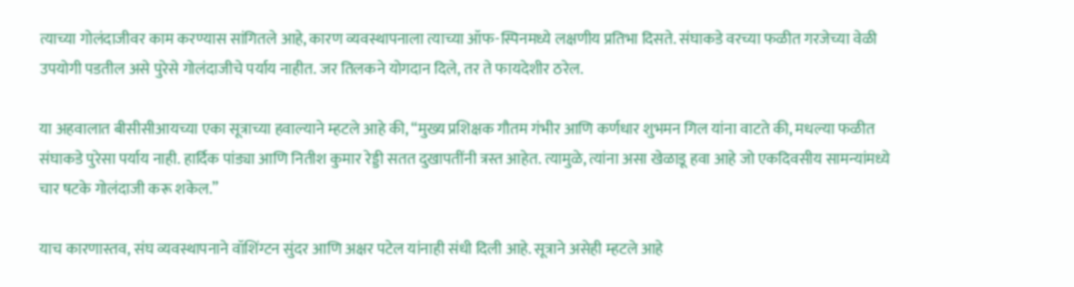त्याच्या गोलंदाजीवर काम करण्यास सांगितले आहे, कारण व्यवस्थापनाला त्याच्या ऑफ-स्पिनमध्ये लक्षणीय प्रतिभा दिसते. संघाकडे वरच्या फळीत गरजेच्या वेळी उपयोगी पडतील असे पुरेसे गोलंदाजीचे पर्याय नाहीत. जर तिलकने योगदान दिले, तर ते फायदेशीर ठरेल.

या अहवालात बीसीसीआयच्या एका सूत्राच्या हवाल्याने म्हटले आहे की, “मुख्य प्रशिक्षक गौतम गंभीर आणि कर्णधार शुभमन गिल यांना वाटते की, मधल्या फळीत संघाकडे पुरेसा पर्याय नाही. हार्दिक पांड्या आणि नितीश कुमार रेड्डी सतत दुखापतींनी त्रस्त आहेत. त्यामुळे, त्यांना असा खेळाडू हवा आहे जो एकदिवसीय सामन्यांमध्ये चार षटके गोलंदाजी करू शकेल.”

याच कारणास्तव, संघ व्यवस्थापनाने वॉशिंग्टन सुंदर आणि अक्षर पटेल यांनाही संधी दिली आहे. सूत्राने असेही म्हटले आहे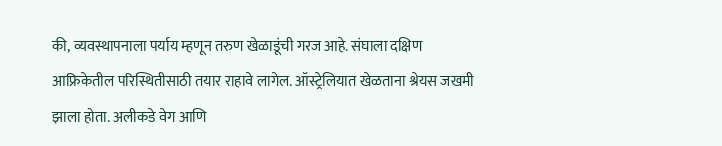की, व्यवस्थापनाला पर्याय म्हणून तरुण खेळाडूंची गरज आहे. संघाला दक्षिण आफ्रिकेतील परिस्थितीसाठी तयार राहावे लागेल. ऑस्ट्रेलियात खेळताना श्रेयस जखमी झाला होता. अलीकडे वेग आणि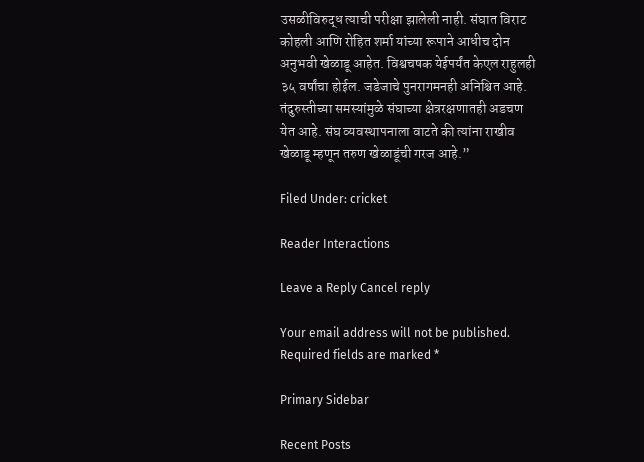उसळीविरुद्ध त्याची परीक्षा झालेली नाही. संघात विराट कोहली आणि रोहित शर्मा यांच्या रूपाने आधीच दोन अनुभवी खेळाडू आहेत. विश्वचषक येईपर्यंत केएल राहुलही ३५ वर्षांचा होईल. जडेजाचे पुनरागमनही अनिश्चित आहे. तंदुरुस्तीच्या समस्यांमुळे संघाच्या क्षेत्ररक्षणातही अडचण येत आहे. संघ व्यवस्थापनाला वाटते की त्यांना राखीव खेळाडू म्हणून तरुण खेळाडूंची गरज आहे.”

Filed Under: cricket

Reader Interactions

Leave a Reply Cancel reply

Your email address will not be published. Required fields are marked *

Primary Sidebar

Recent Posts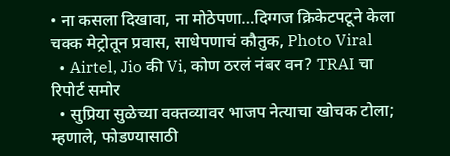• ना कसला दिखावा, ना मोठेपणा…दिग्गज क्रिकेटपटूने केला चक्क मेट्रोतून प्रवास, साधेपणाचं कौतुक, Photo Viral
  • Airtel, Jio की Vi, कोण ठरलं नंबर वन? TRAI चा रिपोर्ट समोर
  • सुप्रिया सुळेच्या वक्तव्यावर भाजप नेत्याचा खोचक टोला; म्हणाले, फोडण्यासाठी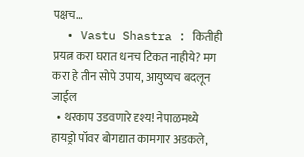पक्षच…
  • Vastu Shastra : कितीही प्रयत्न करा घरात धनच टिकत नाहीये? मग करा हे तीन सोपे उपाय, आयुष्यच बदलून जाईल
  • थरकाप उडवणारे दृश्य! नेपाळमध्ये हायड्रो पॉवर बोगद्यात कामगार अडकले,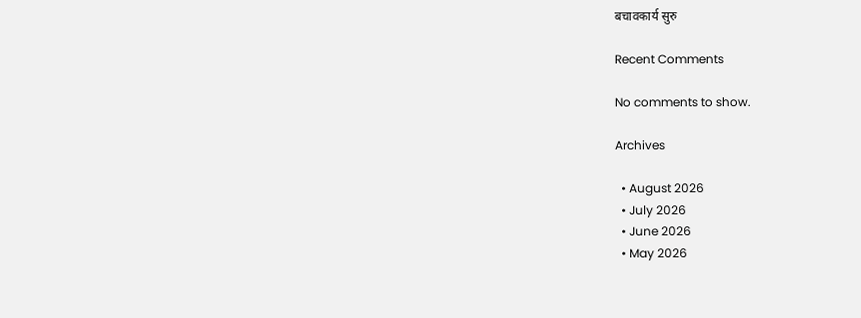बचावकार्य सुरु

Recent Comments

No comments to show.

Archives

  • August 2026
  • July 2026
  • June 2026
  • May 2026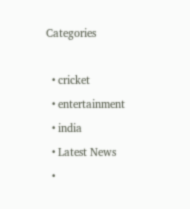Categories

  • cricket
  • entertainment
  • india
  • Latest News
  •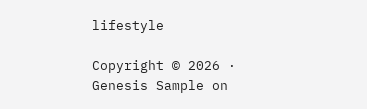lifestyle

Copyright © 2026 · Genesis Sample on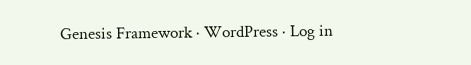Genesis Framework · WordPress · Log in